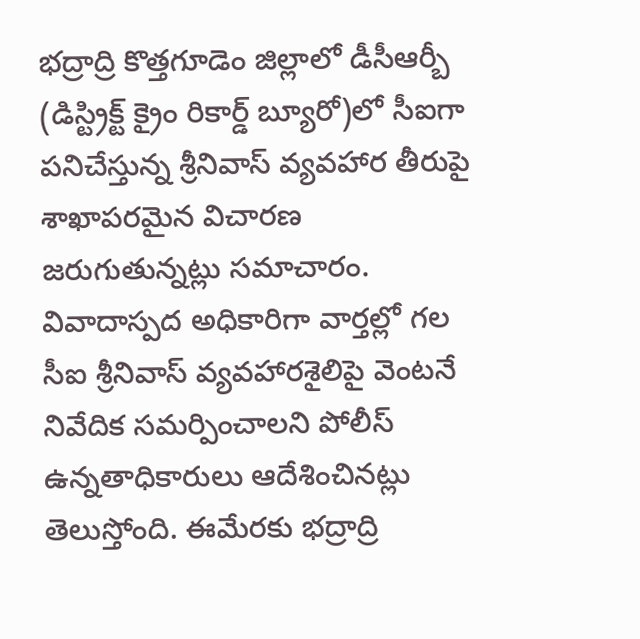భద్రాద్రి కొత్తగూడెం జిల్లాలో డీసీఆర్బీ (డిస్ట్రిక్ట్ క్రైం రికార్డ్ బ్యూరో)లో సీఐగా పనిచేస్తున్న శ్రీనివాస్ వ్యవహార తీరుపై శాఖాపరమైన విచారణ జరుగుతున్నట్లు సమాచారం. వివాదాస్పద అధికారిగా వార్తల్లో గల సీఐ శ్రీనివాస్ వ్యవహారశైలిపై వెంటనే నివేదిక సమర్పించాలని పోలీస్ ఉన్నతాధికారులు ఆదేశించినట్లు తెలుస్తోంది. ఈమేరకు భద్రాద్రి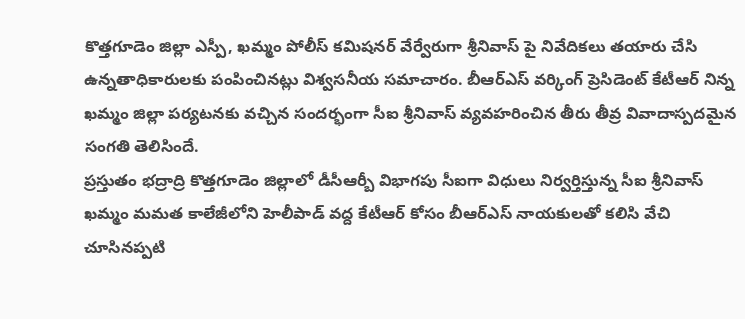కొత్తగూడెం జిల్లా ఎస్పీ, ఖమ్మం పోలీస్ కమిషనర్ వేర్వేరుగా శ్రీనివాస్ పై నివేదికలు తయారు చేసి ఉన్నతాధికారులకు పంపించినట్లు విశ్వసనీయ సమాచారం. బీఆర్ఎస్ వర్కింగ్ ప్రెసిడెంట్ కేటీఆర్ నిన్న ఖమ్మం జిల్లా పర్యటనకు వచ్చిన సందర్భంగా సీఐ శ్రీనివాస్ వ్యవహరించిన తీరు తీవ్ర వివాదాస్పదమైన సంగతి తెలిసిందే.
ప్రస్తుతం భద్రాద్రి కొత్తగూడెం జిల్లాలో డీసీఆర్బీ విభాగపు సీఐగా విధులు నిర్వర్తిస్తున్న సీఐ శ్రీనివాస్ ఖమ్మం మమత కాలేజీలోని హెలీపాడ్ వద్ద కేటీఆర్ కోసం బీఆర్ఎస్ నాయకులతో కలిసి వేచి చూసినప్పటి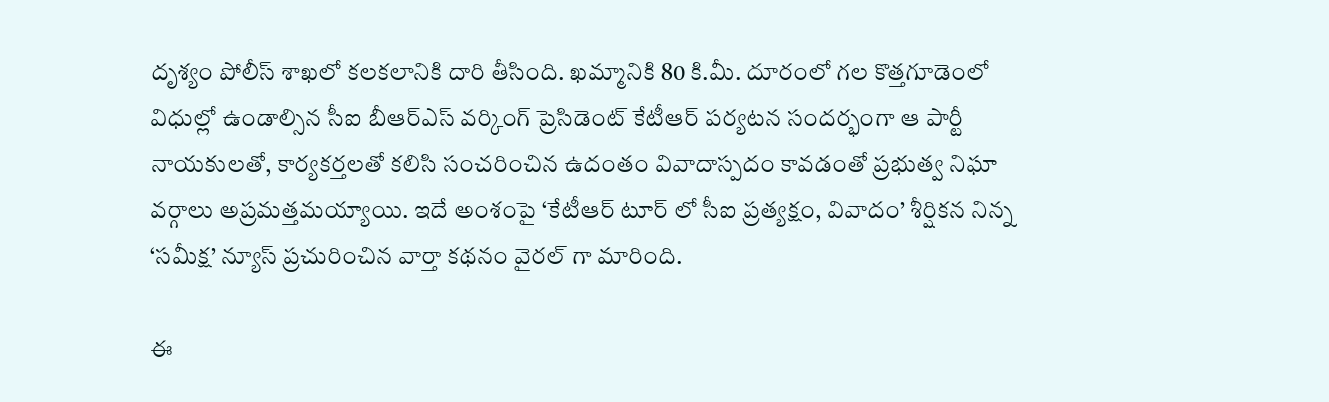దృశ్యం పోలీస్ శాఖలో కలకలానికి దారి తీసింది. ఖమ్మానికి 80 కి.మీ. దూరంలో గల కొత్తగూడెంలో విధుల్లో ఉండాల్సిన సీఐ బీఆర్ఎస్ వర్కింగ్ ప్రెసిడెంట్ కేటీఆర్ పర్యటన సందర్భంగా ఆ పార్టీ నాయకులతో, కార్యకర్తలతో కలిసి సంచరించిన ఉదంతం వివాదాస్పదం కావడంతో ప్రభుత్వ నిఘా వర్గాలు అప్రమత్తమయ్యాయి. ఇదే అంశంపై ‘కేటీఆర్ టూర్ లో సీఐ ప్రత్యక్షం, వివాదం’ శీర్షికన నిన్న ‘సమీక్ష’ న్యూస్ ప్రచురించిన వార్తా కథనం వైరల్ గా మారింది.

ఈ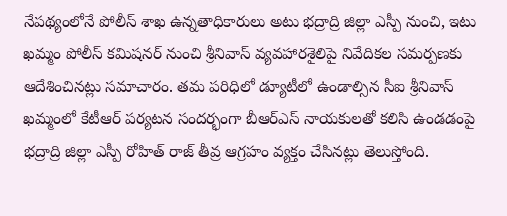నేపథ్యంలోనే పోలీస్ శాఖ ఉన్నతాధికారులు అటు భద్రాద్రి జిల్లా ఎస్పీ నుంచి, ఇటు ఖమ్మం పోలీస్ కమిషనర్ నుంచి శ్రీనివాస్ వ్యవహారశైలిపై నివేదికల సమర్పణకు ఆదేశించినట్లు సమాచారం. తమ పరిధిలో డ్యూటీలో ఉండాల్సిన సీఐ శ్రీనివాస్ ఖమ్మంలో కేటీఆర్ పర్యటన సందర్భంగా బీఆర్ఎస్ నాయకులతో కలిసి ఉండడంపై భద్రాద్రి జిల్లా ఎస్పీ రోహిత్ రాజ్ తీవ్ర ఆగ్రహం వ్యక్తం చేసినట్లు తెలుస్తోంది.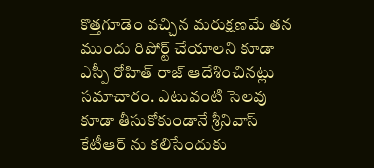కొత్తగూడెం వచ్చిన మరుక్షణమే తన ముందు రిపోర్ట్ చేయాలని కూడా ఎస్పీ రోహిత్ రాజ్ ఆదేశించినట్లు సమాచారం. ఎటువంటి సెలవు కూడా తీసుకోకుండానే శ్రీనివాస్ కేటీఆర్ ను కలిసేందుకు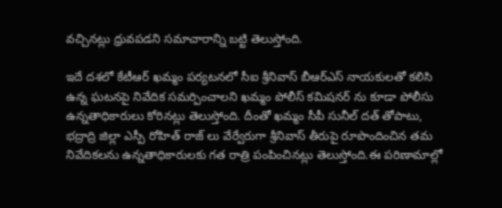వచ్చినట్లు ధ్రువపడని సమాచారాన్ని బట్టి తెలుస్తోంది.

ఇదే దశలో కేటీఆర్ ఖమ్మం పర్యటనలో సీఐ శ్రీనివాస్ బీఆర్ఎస్ నాయకులతో కలిసి ఉన్న ఘటనపై నివేదిక సమర్పించాలని ఖమ్మం పోలీస్ కమిషనర్ ను కూడా పోలీసు ఉన్నతాధికారులు కోరినట్లు తెలుస్తోంది. దీంతో ఖమ్మం సీపీ సునీల్ దత్ తోపాటు, భద్రాద్రి జిల్లా ఎస్పీ రోహిత్ రాజ్ లు వేర్వేరుగా శ్రీనివాస్ తీరుపై రూపొందించిన తమ నివేదికలను ఉన్నతాధికారులకు గత రాత్రి పంపించినట్లు తెలుస్తోంది.ఈ పరిణామాల్లో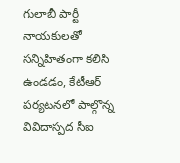గులాబీ పార్టీ నాయకులతో సన్నిహితంగా కలిసి ఉండడం, కేటీఆర్ పర్యటనలో పాల్గొన్న వివిదాస్పద సీఐ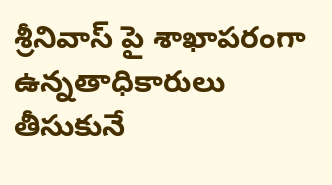శ్రీనివాస్ పై శాఖాపరంగా ఉన్నతాధికారులు తీసుకునే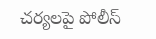చర్యలపై పోలీస్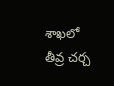శాఖలో తీవ్ర చర్చ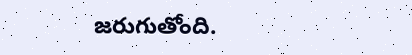జరుగుతోంది.